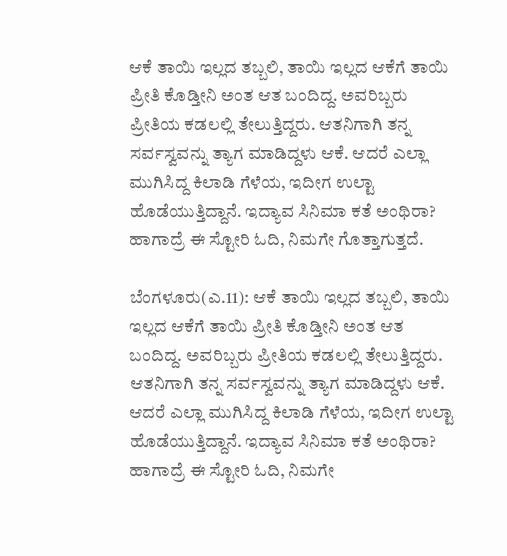ಆಕೆ ತಾಯಿ ಇಲ್ಲದ ತಬ್ಬಲಿ, ತಾಯಿ ಇಲ್ಲದ ಆಕೆಗೆ ತಾಯಿ ಪ್ರೀತಿ ಕೊಡ್ತೀನಿ ಅಂತ ಆತ ಬಂದಿದ್ದ. ಅವರಿಬ್ಬರು ಪ್ರೀತಿಯ ಕಡಲಲ್ಲಿ ತೇಲುತ್ತಿದ್ದರು. ಆತನಿಗಾಗಿ ತನ್ನ ಸರ್ವಸ್ವವನ್ನು ತ್ಯಾಗ ಮಾಡಿದ್ದಳು ಆಕೆ. ಆದರೆ ಎಲ್ಲಾ ಮುಗಿಸಿದ್ದ ಕಿಲಾಡಿ ಗೆಳೆಯ, ಇದೀಗ ಉಲ್ಟಾ ಹೊಡೆಯುತ್ತಿದ್ದಾನೆ. ಇದ್ಯಾವ ಸಿನಿಮಾ ಕತೆ ಅಂಥಿರಾ? ಹಾಗಾದ್ರೆ ಈ ಸ್ಟೋರಿ ಓದಿ, ನಿಮಗೇ ಗೊತ್ತಾಗುತ್ತದೆ.

ಬೆಂಗಳೂರು(ಎ.11): ಆಕೆ ತಾಯಿ ಇಲ್ಲದ ತಬ್ಬಲಿ, ತಾಯಿ ಇಲ್ಲದ ಆಕೆಗೆ ತಾಯಿ ಪ್ರೀತಿ ಕೊಡ್ತೀನಿ ಅಂತ ಆತ ಬಂದಿದ್ದ. ಅವರಿಬ್ಬರು ಪ್ರೀತಿಯ ಕಡಲಲ್ಲಿ ತೇಲುತ್ತಿದ್ದರು. ಆತನಿಗಾಗಿ ತನ್ನ ಸರ್ವಸ್ವವನ್ನು ತ್ಯಾಗ ಮಾಡಿದ್ದಳು ಆಕೆ. ಆದರೆ ಎಲ್ಲಾ ಮುಗಿಸಿದ್ದ ಕಿಲಾಡಿ ಗೆಳೆಯ, ಇದೀಗ ಉಲ್ಟಾ ಹೊಡೆಯುತ್ತಿದ್ದಾನೆ. ಇದ್ಯಾವ ಸಿನಿಮಾ ಕತೆ ಅಂಥಿರಾ? ಹಾಗಾದ್ರೆ ಈ ಸ್ಟೋರಿ ಓದಿ, ನಿಮಗೇ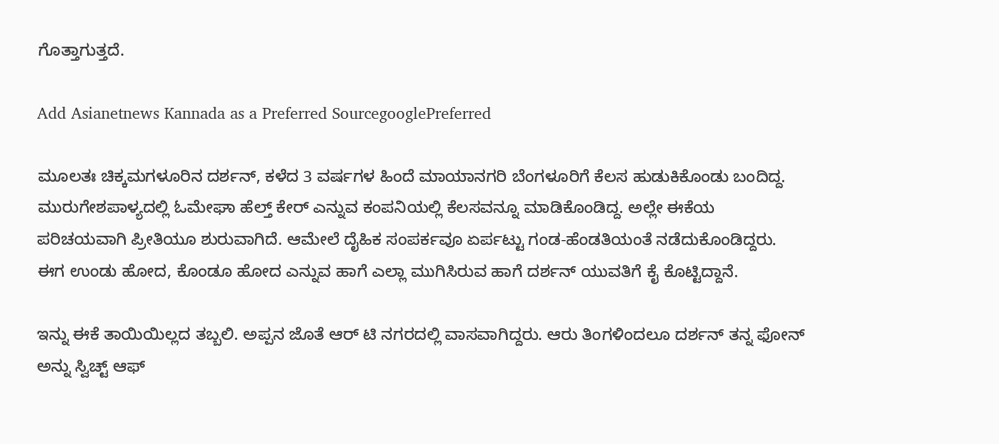ಗೊತ್ತಾಗುತ್ತದೆ.

Add Asianetnews Kannada as a Preferred SourcegooglePreferred

ಮೂಲತಃ ಚಿಕ್ಕಮಗಳೂರಿನ ದರ್ಶನ್, ಕಳೆದ 3 ವರ್ಷಗಳ ಹಿಂದೆ ಮಾಯಾನಗರಿ ಬೆಂಗಳೂರಿಗೆ ಕೆಲಸ ಹುಡುಕಿಕೊಂಡು ಬಂದಿದ್ದ. ಮುರುಗೇಶಪಾಳ್ಯದಲ್ಲಿ ಓಮೇಘಾ ಹೆಲ್ತ್ ಕೇರ್ ಎನ್ನುವ ಕಂಪನಿಯಲ್ಲಿ ಕೆಲಸವನ್ನೂ ಮಾಡಿಕೊಂಡಿದ್ದ. ಅಲ್ಲೇ ಈಕೆಯ ಪರಿಚಯವಾಗಿ ಪ್ರೀತಿಯೂ ಶುರುವಾಗಿದೆ. ಆಮೇಲೆ ದೈಹಿಕ ಸಂಪರ್ಕವೂ ಏರ್ಪಟ್ಟು ಗಂಡ-ಹೆಂಡತಿಯಂತೆ ನಡೆದುಕೊಂಡಿದ್ದರು. ಈಗ ಉಂಡು ಹೋದ, ಕೊಂಡೂ ಹೋದ ಎನ್ನುವ ಹಾಗೆ ಎಲ್ಲಾ ಮುಗಿಸಿರುವ ಹಾಗೆ ದರ್ಶನ್ ಯುವತಿಗೆ ಕೈ ಕೊಟ್ಟಿದ್ದಾನೆ.

ಇನ್ನು ಈಕೆ ತಾಯಿಯಿಲ್ಲದ ತಬ್ಬಲಿ. ಅಪ್ಪನ ಜೊತೆ ಆರ್ ಟಿ ನಗರದಲ್ಲಿ ವಾಸವಾಗಿದ್ದರು. ಆರು ತಿಂಗಳಿಂದಲೂ ದರ್ಶನ್ ತನ್ನ ಫೋನ್ ಅನ್ನು ಸ್ವಿಚ್ಟ್ ಆಫ್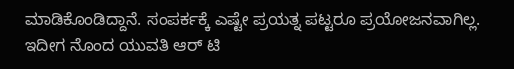ಮಾಡಿಕೊಂಡಿದ್ದಾನೆ. ಸಂಪರ್ಕಕ್ಕೆ ಎಷ್ಟೇ ಪ್ರಯತ್ನ ಪಟ್ಟರೂ ಪ್ರಯೋಜನವಾಗಿಲ್ಲ. ಇದೀಗ ನೊಂದ ಯುವತಿ ಆರ್ ಟಿ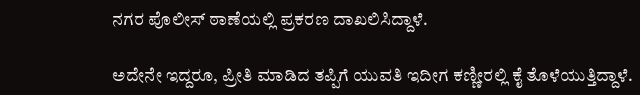ನಗರ ಪೊಲೀಸ್ ಠಾಣೆಯಲ್ಲಿ ಪ್ರಕರಣ ದಾಖಲಿಸಿದ್ದಾಳೆ.

ಅದೇನೇ ಇದ್ದರೂ, ಪ್ರೀತಿ ಮಾಡಿದ ತಪ್ಪಿಗೆ ಯುವತಿ ಇದೀಗ ಕಣ್ಣೀರಲ್ಲಿ ಕೈ ತೊಳೆಯುತ್ತಿದ್ದಾಳೆ.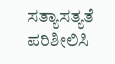ಸತ್ಯಾಸತ್ಯತೆ ಪರಿಶೀಲಿಸಿ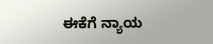ಈಕೆಗೆ ನ್ಯಾಯ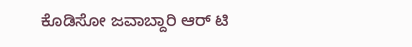ಕೊಡಿಸೋ ಜವಾಬ್ದಾರಿ ಆರ್ ಟಿ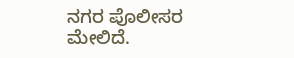ನಗರ ಪೊಲೀಸರ ಮೇಲಿದೆ.